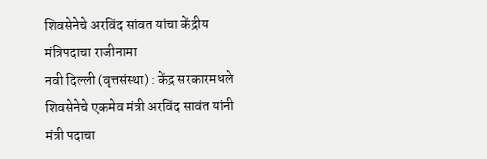शिवसेनेचे अरविंद सांवत यांचा केंद्रीय मंत्रिपदाचा राजीनामा
नवी दिल्ली (वृत्तसंस्था) : केंद्र सरकारमधले शिवसेनेचे एकमेव मंत्री अरविंद सावंत यांनी मंत्री पदाचा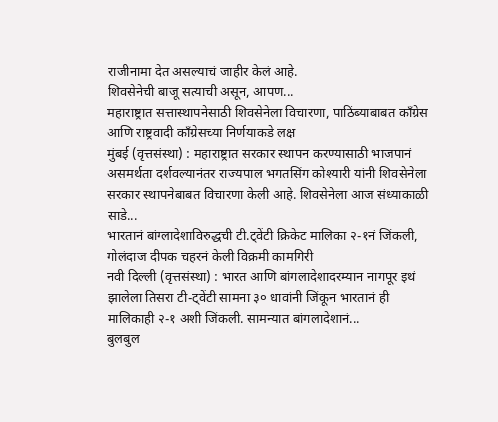राजीनामा देत असल्याचं जाहीर केलं आहे.
शिवसेनेची बाजू सत्याची असून, आपण...
महाराष्ट्रात सत्तास्थापनेसाठी शिवसेनेला विचारणा, पाठिंब्याबाबत काँग्रेस आणि राष्ट्रवादी काँग्रेसच्या निर्णयाकडे लक्ष
मुंबई (वृत्तसंस्था) : महाराष्ट्रात सरकार स्थापन करण्यासाठी भाजपानं असमर्थता दर्शवल्यानंतर राज्यपाल भगतसिंग कोश्यारी यांनी शिवसेनेला सरकार स्थापनेबाबत विचारणा केली आहे. शिवसेनेला आज संध्याकाळी साडे...
भारतानं बांग्लादेशाविरुद्धची टी.ट्वेंटी क्रिकेट मालिका २-१नं जिंकली, गोलंदाज दीपक चहरनं केली विक्रमी कामगिरी
नवी दिल्ली (वृत्तसंस्था) : भारत आणि बांगलादेशादरम्यान नागपूर इथं झालेला तिसरा टी-ट्वेंटी सामना ३० धावांनी जिंकून भारतानं ही मालिकाही २-१ अशी जिंकली. सामन्यात बांगलादेशानं...
बुलबुल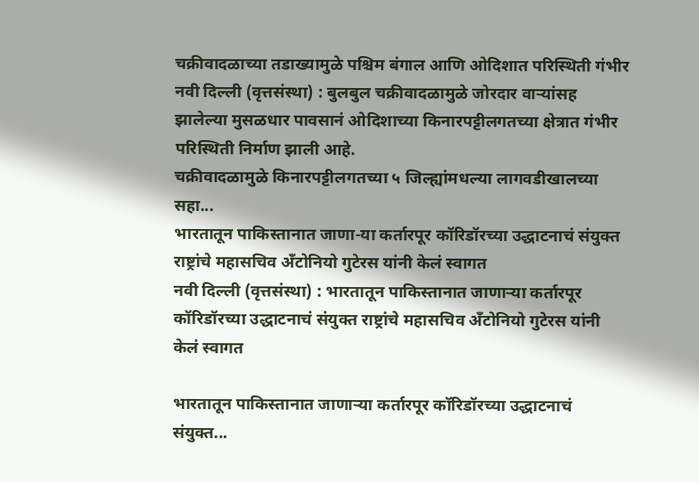चक्रीवादळाच्या तडाख्यामुळे पश्चिम बंगाल आणि ओदिशात परिस्थिती गंभीर
नवी दिल्ली (वृत्तसंस्था) : बुलबुल चक्रीवादळामुळे जोरदार वाऱ्यांसह झालेल्या मुसळधार पावसानं ओदिशाच्या किनारपट्टीलगतच्या क्षेत्रात गंभीर परिस्थिती निर्माण झाली आहे.
चक्रीवादळामुळे किनारपट्टीलगतच्या ५ जिल्ह्यांमधल्या लागवडीखालच्या सहा...
भारतातून पाकिस्तानात जाणा-या कर्तारपूर कॉरिडॉरच्या उद्धाटनाचं संयुक्त राष्ट्रांचे महासचिव अँटोनियो गुटेरस यांनी केलं स्वागत
नवी दिल्ली (वृत्तसंस्था) : भारतातून पाकिस्तानात जाणाऱ्या कर्तारपूर कॉरिडॉरच्या उद्धाटनाचं संयुक्त राष्ट्रांचे महासचिव अँटोनियो गुटेरस यांनी केलं स्वागत

भारतातून पाकिस्तानात जाणाऱ्या कर्तारपूर कॉरिडॉरच्या उद्धाटनाचं संयुक्त...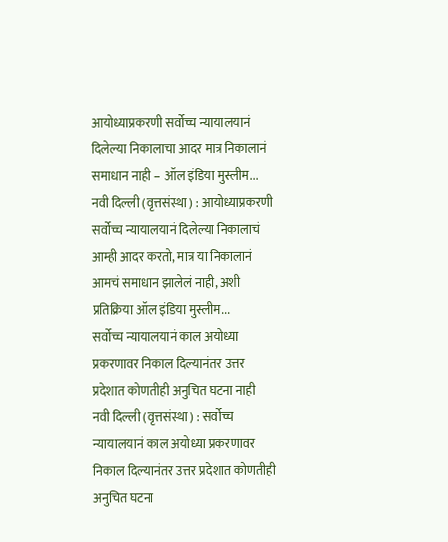आयोध्याप्रकरणी सर्वोच्च न्यायालयानं दिलेल्या निकालाचा आदर मात्र निकालानं समाधान नाही – ऑल इंडिया मुस्लीम...
नवी दिल्ली (वृत्तसंस्था) : आयोध्याप्रकरणी सर्वोच्च न्यायालयानं दिलेल्या निकालाचं आम्ही आदर करतो, मात्र या निकालानं आमचं समाधान झालेलं नाही, अशी प्रतिक्रिया ऑल इंडिया मुस्लीम...
सर्वोच्च न्यायालयानं काल अयोध्या प्रकरणावर निकाल दिल्यानंतर उत्तर प्रदेशात कोणतीही अनुचित घटना नाही
नवी दिल्ली (वृत्तसंस्था) : सर्वोच्च न्यायालयानं काल अयोध्या प्रकरणावर निकाल दिल्यानंतर उत्तर प्रदेशात कोणतीही अनुचित घटना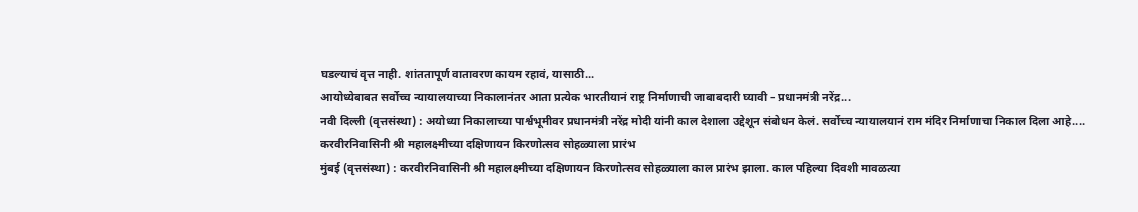घडल्याचं वृत्त नाही. शांततापूर्ण वातावरण कायम रहावं, यासाठी...
आयोध्येबाबत सर्वोच्च न्यायालयाच्या निकालानंतर आता प्रत्येक भारतीयानं राष्ट्र निर्माणाची जाबाबदारी घ्यावी – प्रधानमंत्री नरेंद्र...
नवी दिल्ली (वृत्तसंस्था) : अयोध्या निकालाच्या पार्श्वभूमीवर प्रधानमंत्री नरेंद्र मोदी यांनी काल देशाला उद्देशून संबोधन केलं. सर्वोच्च न्यायालयानं राम मंदिर निर्माणाचा निकाल दिला आहे....
करवीरनिवासिनी श्री महालक्ष्मीच्या दक्षिणायन किरणोत्सव सोहळ्याला प्रारंभ
मुंबई (वृत्तसंस्था) : करवीरनिवासिनी श्री महालक्ष्मीच्या दक्षिणायन किरणोत्सव सोहळ्याला काल प्रारंभ झाला. काल पहिल्या दिवशी मावळत्या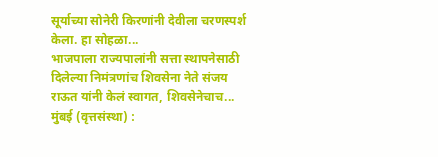सूर्याच्या सोनेरी किरणांनी देवीला चरणस्पर्श केला. हा सोहळा...
भाजपाला राज्यपालांनी सत्ता स्थापनेसाठी दिलेल्या निमंत्रणांच शिवसेना नेते संजय राऊत यांनी केलं स्वागत, शिवसेनेचाच...
मुंबई (वृत्तसंस्था) :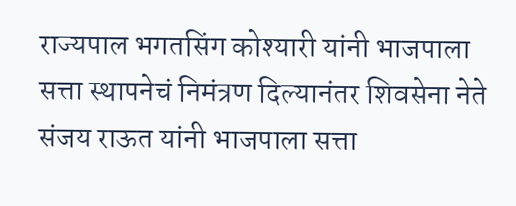राज्यपाल भगतसिंग कोश्यारी यांनी भाजपाला सत्ता स्थापनेचं निमंत्रण दिल्यानंतर शिवसेना नेते संजय राऊत यांनी भाजपाला सत्ता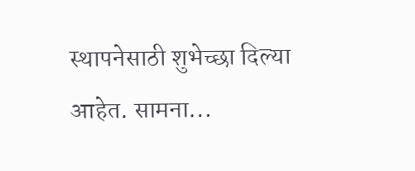स्थापनेसाठी शुभेच्छा दिल्या आहेत. सामना...